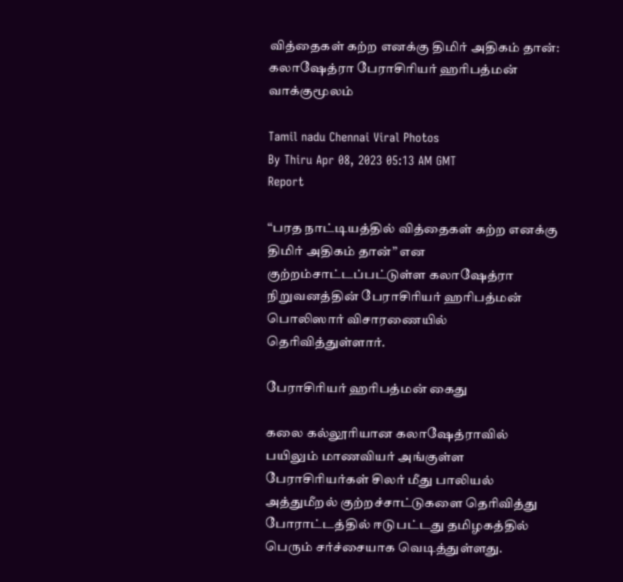வித்தைகள் கற்ற எனக்கு திமிர் அதிகம் தான்: கலாஷேத்ரா பேராசிரியர் ஹரிபத்மன் வாக்குமூலம்

Tamil nadu Chennai Viral Photos
By Thiru Apr 08, 2023 05:13 AM GMT
Report

“பரத நாட்டியத்தில் வித்தைகள் கற்ற எனக்கு திமிர் அதிகம் தான்” என குற்றம்சாட்டப்பட்டுள்ள கலாஷேத்ரா நிறுவனத்தின் பேராசிரியர் ஹரிபத்மன் பொலிஸார் விசாரணையில் தெரிவித்துள்ளார்.

பேராசிரியர் ஹரிபத்மன் கைது

கலை கல்லூரியான கலாஷேத்ராவில் பயிலும் மாணவியர் அங்குள்ள பேராசிரியர்கள் சிலர் மீது பாலியல் அத்துமீறல் குற்றச்சாட்டுகளை தெரிவித்து போராட்டத்தில் ஈடுபட்டது தமிழகத்தில் பெரும் சர்ச்சையாக வெடித்துள்ளது.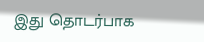இது தொடர்பாக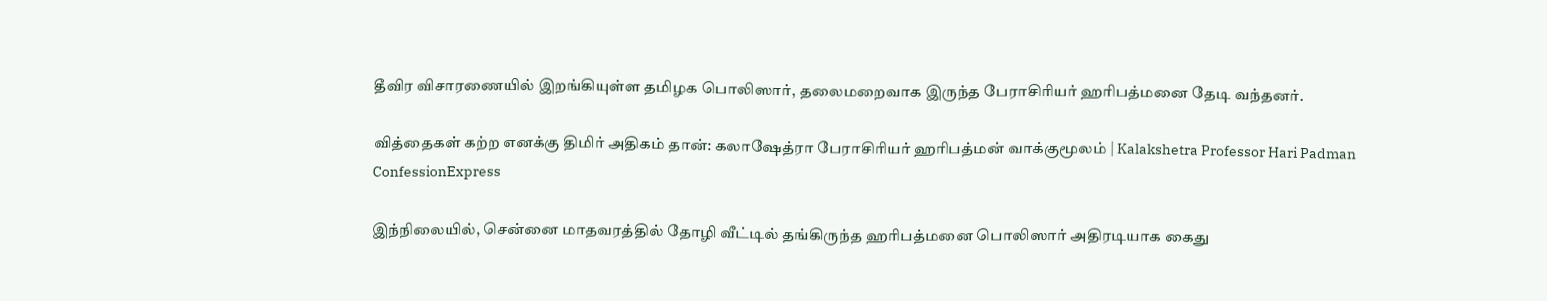தீவிர விசாரணையில் இறங்கியுள்ள தமிழக பொலிஸார், தலைமறைவாக இருந்த பேராசிரியர் ஹரிபத்மனை தேடி வந்தனர்.

வித்தைகள் கற்ற எனக்கு திமிர் அதிகம் தான்: கலாஷேத்ரா பேராசிரியர் ஹரிபத்மன் வாக்குமூலம் | Kalakshetra Professor Hari Padman ConfessionExpress

இந்நிலையில், சென்னை மாதவரத்தில் தோழி வீட்டில் தங்கிருந்த ஹரிபத்மனை பொலிஸார் அதிரடியாக கைது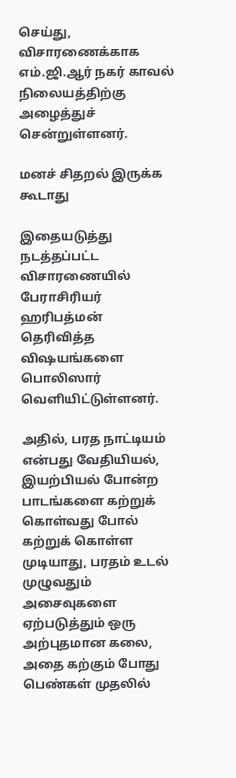செய்து, விசாரணைக்காக எம்.ஜி.ஆர் நகர் காவல் நிலையத்திற்கு அழைத்துச் சென்றுள்ளனர்.

மனச் சிதறல் இருக்க கூடாது

இதையடுத்து நடத்தப்பட்ட விசாரணையில் பேராசிரியர் ஹரிபத்மன் தெரிவித்த விஷயங்களை பொலிஸார் வெளியிட்டுள்ளனர்.

அதில், பரத நாட்டியம் என்பது வேதியியல், இயற்பியல் போன்ற பாடங்களை கற்றுக் கொள்வது போல் கற்றுக் கொள்ள முடியாது, பரதம் உடல் முழுவதும் அசைவுகளை ஏற்படுத்தும் ஒரு அற்புதமான கலை, அதை கற்கும் போது பெண்கள் முதலில்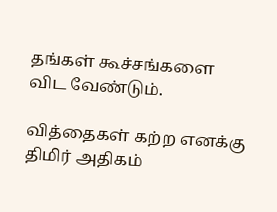தங்கள் கூச்சங்களை விட வேண்டும்.

வித்தைகள் கற்ற எனக்கு திமிர் அதிகம்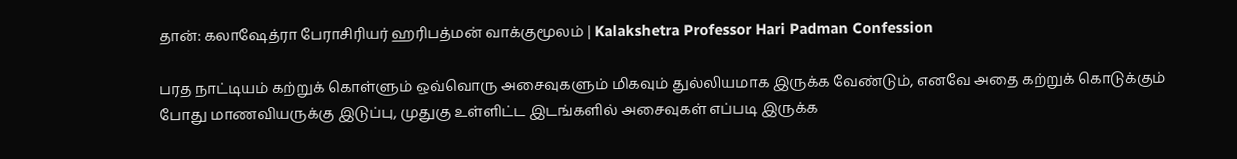தான்: கலாஷேத்ரா பேராசிரியர் ஹரிபத்மன் வாக்குமூலம் | Kalakshetra Professor Hari Padman Confession

பரத நாட்டியம் கற்றுக் கொள்ளும் ஒவ்வொரு அசைவுகளும் மிகவும் துல்லியமாக இருக்க வேண்டும், எனவே அதை கற்றுக் கொடுக்கும் போது மாணவியருக்கு இடுப்பு, முதுகு உள்ளிட்ட இடங்களில் அசைவுகள் எப்படி இருக்க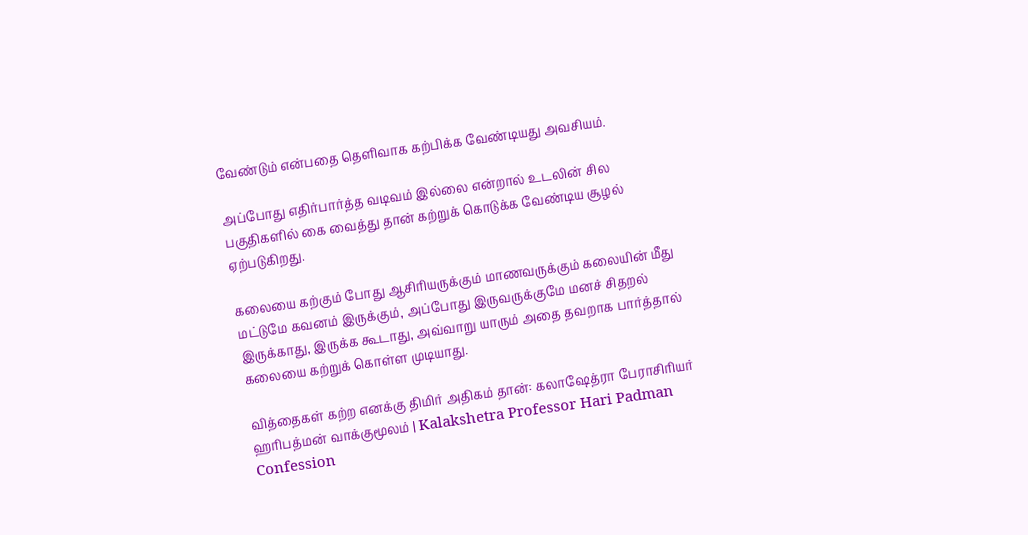வேண்டும் என்பதை தெளிவாக கற்பிக்க வேண்டியது அவசியம்.

அப்போது எதிர்பார்த்த வடிவம் இல்லை என்றால் உடலின் சில பகுதிகளில் கை வைத்து தான் கற்றுக் கொடுக்க வேண்டிய சூழல் ஏற்படுகிறது.

கலையை கற்கும் போது ஆசிரியருக்கும் மாணவருக்கும் கலையின் மீது மட்டுமே கவனம் இருக்கும், அப்போது இருவருக்குமே மனச் சிதறல் இருக்காது, இருக்க கூடாது, அவ்வாறு யாரும் அதை தவறாக பார்த்தால் கலையை கற்றுக் கொள்ள முடியாது.

வித்தைகள் கற்ற எனக்கு திமிர் அதிகம் தான்: கலாஷேத்ரா பேராசிரியர் ஹரிபத்மன் வாக்குமூலம் | Kalakshetra Professor Hari Padman Confession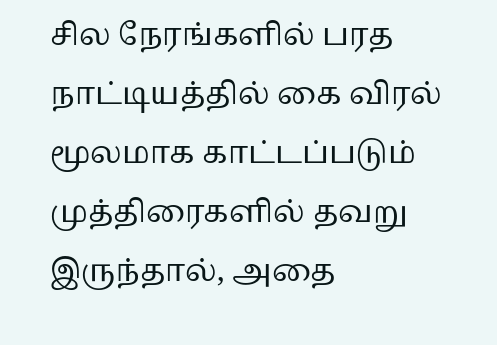சில நேரங்களில் பரத நாட்டியத்தில் கை விரல் மூலமாக காட்டப்படும் முத்திரைகளில் தவறு இருந்தால், அதை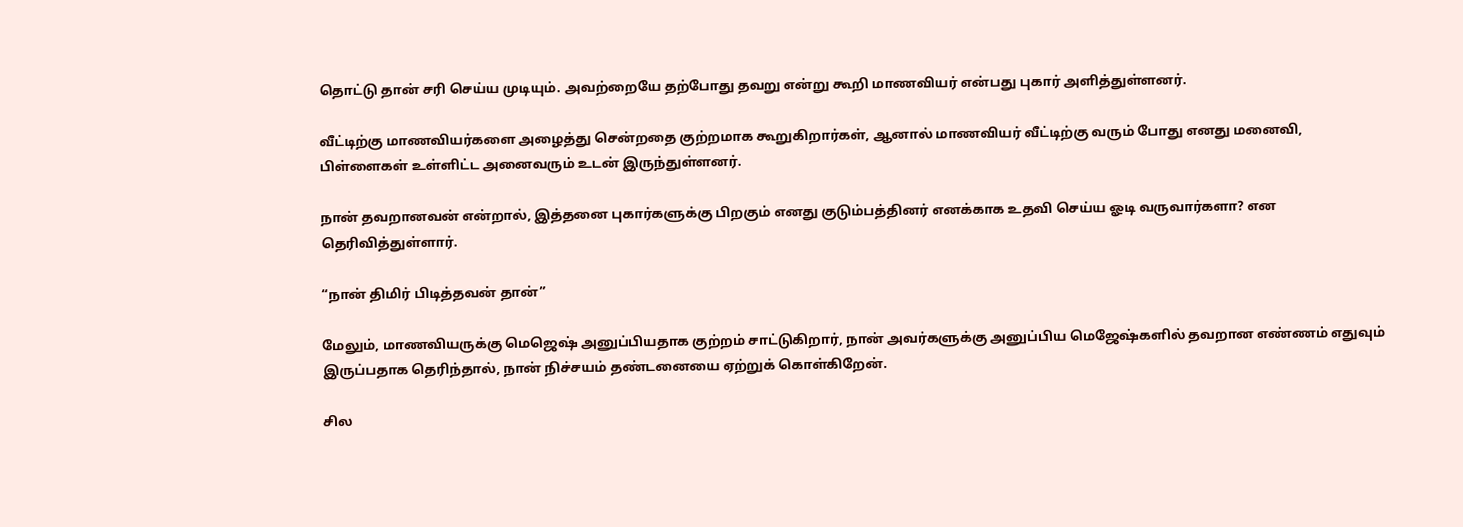தொட்டு தான் சரி செய்ய முடியும். அவற்றையே தற்போது தவறு என்று கூறி மாணவியர் என்பது புகார் அளித்துள்ளனர்.

வீட்டிற்கு மாணவியர்களை அழைத்து சென்றதை குற்றமாக கூறுகிறார்கள், ஆனால் மாணவியர் வீட்டிற்கு வரும் போது எனது மனைவி, பிள்ளைகள் உள்ளிட்ட அனைவரும் உடன் இருந்துள்ளனர்.

நான் தவறானவன் என்றால், இத்தனை புகார்களுக்கு பிறகும் எனது குடும்பத்தினர் எனக்காக உதவி செய்ய ஓடி வருவார்களா? என தெரிவித்துள்ளார்.

“நான் திமிர் பிடித்தவன் தான்”

மேலும், மாணவியருக்கு மெஜெஷ் அனுப்பியதாக குற்றம் சாட்டுகிறார், நான் அவர்களுக்கு அனுப்பிய மெஜேஷ்களில் தவறான எண்ணம் எதுவும் இருப்பதாக தெரிந்தால், நான் நிச்சயம் தண்டனையை ஏற்றுக் கொள்கிறேன்.

சில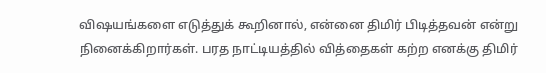விஷயங்களை எடுத்துக் கூறினால், என்னை திமிர் பிடித்தவன் என்று நினைக்கிறார்கள். பரத நாட்டியத்தில் வித்தைகள் கற்ற எனக்கு திமிர்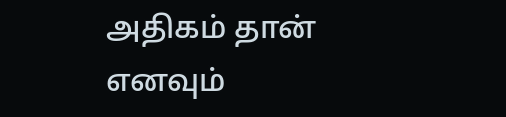அதிகம் தான் எனவும்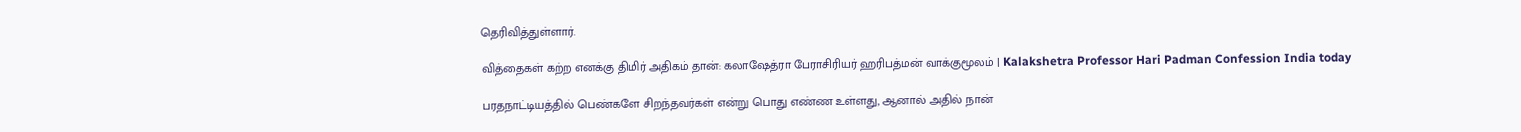தெரிவித்துள்ளார்.

வித்தைகள் கற்ற எனக்கு திமிர் அதிகம் தான்: கலாஷேத்ரா பேராசிரியர் ஹரிபத்மன் வாக்குமூலம் | Kalakshetra Professor Hari Padman Confession India today

பரதநாட்டியத்தில் பெண்களே சிறந்தவர்கள் என்று பொது எண்ண உள்ளது, ஆனால் அதில் நான்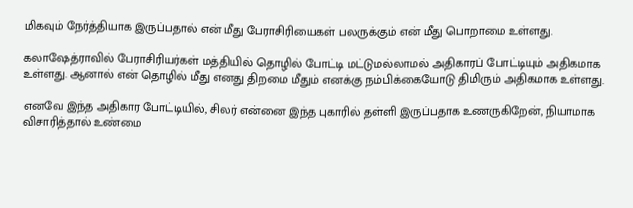மிகவும் நேர்த்தியாக இருப்பதால் என் மீது பேராசிரியைகள் பலருக்கும் என் மீது பொறாமை உள்ளது.

கலாஷேத்ராவில் பேராசிரியர்கள் மத்தியில் தொழில் போட்டி மட்டுமல்லாமல் அதிகாரப் போட்டியும் அதிகமாக உள்ளது. ஆனால் என் தொழில் மீது எனது திறமை மீதும் எனக்கு நம்பிக்கையோடு திமிரும் அதிகமாக உள்ளது.

எனவே இந்த அதிகார போட்டியில், சிலர் என்னை இந்த புகாரில் தள்ளி இருப்பதாக உணருகிறேன், நியாமாக விசாரித்தால் உண்மை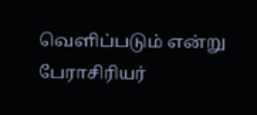வெளிப்படும் என்று பேராசிரியர்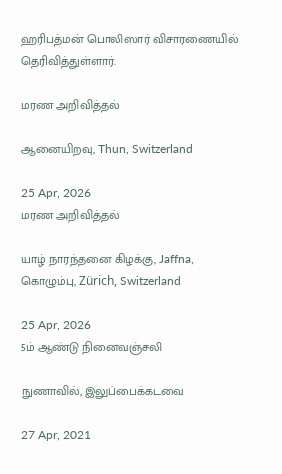ஹரிபத்மன் பொலிஸார் விசாரணையில் தெரிவித்துள்ளார்.

மரண அறிவித்தல்

ஆனையிறவு, Thun, Switzerland

25 Apr, 2026
மரண அறிவித்தல்

யாழ் நாரந்தனை கிழக்கு, Jaffna, கொழும்பு, Zürich, Switzerland

25 Apr, 2026
5ம் ஆண்டு நினைவஞ்சலி

நுணாவில், இலுப்பைக்கடவை

27 Apr, 2021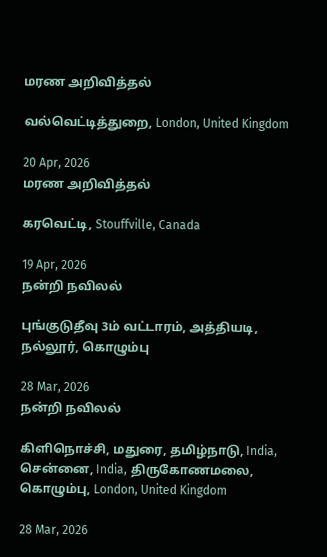மரண அறிவித்தல்

வல்வெட்டித்துறை, London, United Kingdom

20 Apr, 2026
மரண அறிவித்தல்

கரவெட்டி, Stouffville, Canada

19 Apr, 2026
நன்றி நவிலல்

புங்குடுதீவு 3ம் வட்டாரம், அத்தியடி, நல்லூர், கொழும்பு

28 Mar, 2026
நன்றி நவிலல்

கிளிநொச்சி, மதுரை, தமிழ்நாடு, India, சென்னை, India, திருகோணமலை, கொழும்பு, London, United Kingdom

28 Mar, 2026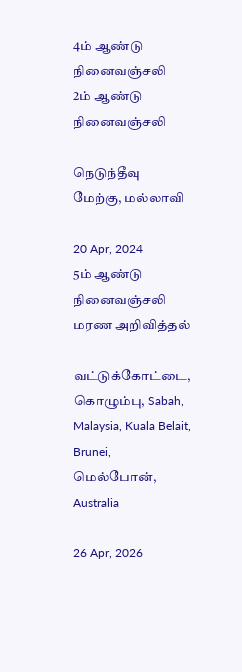4ம் ஆண்டு நினைவஞ்சலி
2ம் ஆண்டு நினைவஞ்சலி

நெடுந்தீவு மேற்கு, மல்லாவி

20 Apr, 2024
5ம் ஆண்டு நினைவஞ்சலி
மரண அறிவித்தல்

வட்டுக்கோட்டை, கொழும்பு, Sabah, Malaysia, Kuala Belait, Brunei, மெல்போன், Australia

26 Apr, 2026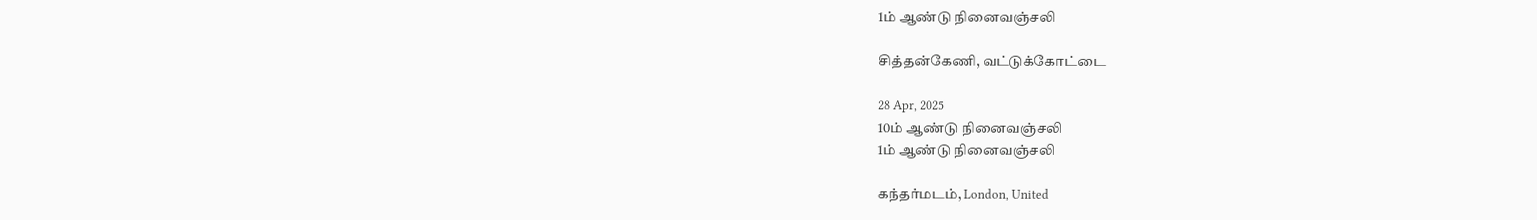1ம் ஆண்டு நினைவஞ்சலி

சித்தன்கேணி, வட்டுக்கோட்டை

28 Apr, 2025
10ம் ஆண்டு நினைவஞ்சலி
1ம் ஆண்டு நினைவஞ்சலி

கந்தர்மடம், London, United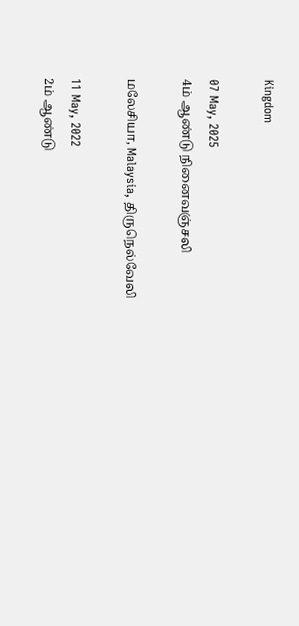Kingdom

07 May, 2025
4ம் ஆண்டு நினைவஞ்சலி

மலேசியா, Malaysia, திருநெல்வேலி

11 May, 2022
2ம் ஆண்டு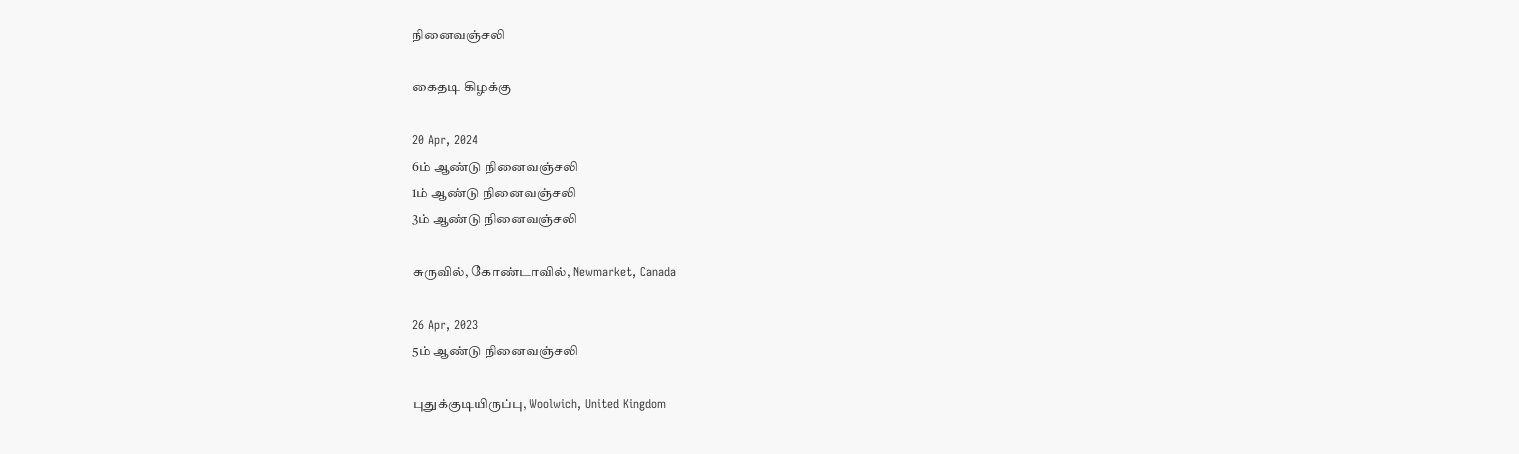நினைவஞ்சலி

கைதடி கிழக்கு

20 Apr, 2024
6ம் ஆண்டு நினைவஞ்சலி
1ம் ஆண்டு நினைவஞ்சலி
3ம் ஆண்டு நினைவஞ்சலி

சுருவில், கோண்டாவில், Newmarket, Canada

26 Apr, 2023
5ம் ஆண்டு நினைவஞ்சலி

புதுக்குடியிருப்பு, Woolwich, United Kingdom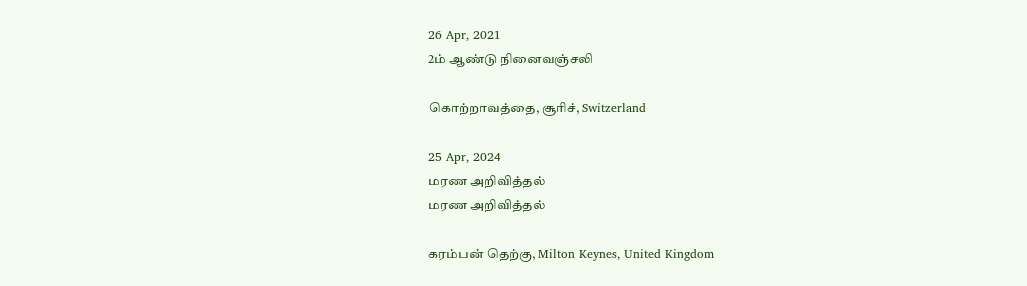26 Apr, 2021
2ம் ஆண்டு நினைவஞ்சலி

கொற்றாவத்தை, சூரிச், Switzerland

25 Apr, 2024
மரண அறிவித்தல்
மரண அறிவித்தல்

கரம்பன் தெற்கு, Milton Keynes, United Kingdom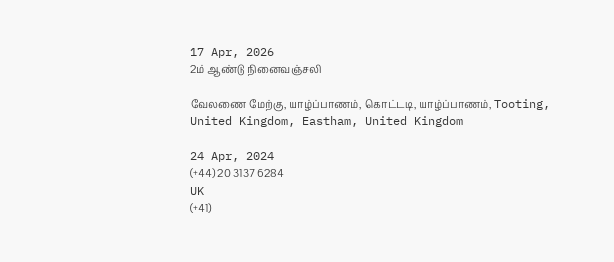17 Apr, 2026
2ம் ஆண்டு நினைவஞ்சலி

வேலணை மேற்கு, யாழ்ப்பாணம், கொட்டடி, யாழ்ப்பாணம், Tooting, United Kingdom, Eastham, United Kingdom

24 Apr, 2024
(+44) 20 3137 6284
UK
(+41)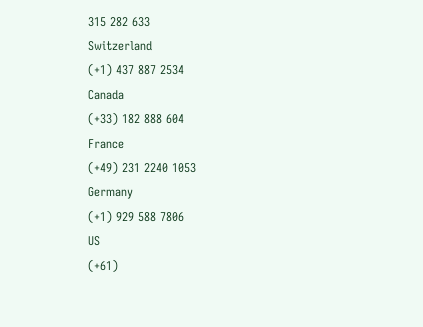315 282 633
Switzerland
(+1) 437 887 2534
Canada
(+33) 182 888 604
France
(+49) 231 2240 1053
Germany
(+1) 929 588 7806
US
(+61)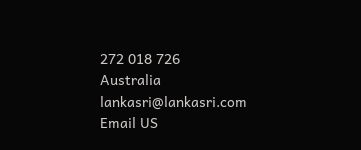272 018 726
Australia
lankasri@lankasri.com
Email US